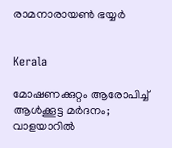രാമനാരായൺ ഭയ്യർ


Kerala

മോഷണക്കുറ്റം ആരോപിച്ച് ആൾക്കൂട്ട മർദനം; വാളയാറിൽ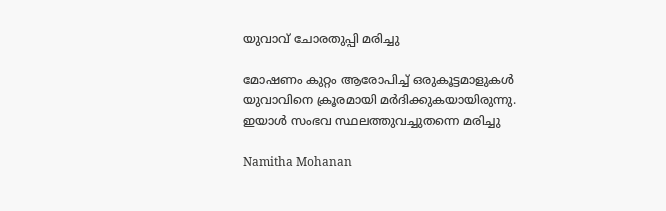യുവാവ് ചോരതുപ്പി മരിച്ചു

മോഷണം കുറ്റം ആരോപിച്ച് ഒരുകൂട്ടമാളുകൾ യുവാവിനെ ക്രൂരമായി മർദിക്കുകയായിരുന്നു. ഇയാൾ സംഭവ സ്ഥലത്തുവച്ചുതന്നെ മരിച്ചു

Namitha Mohanan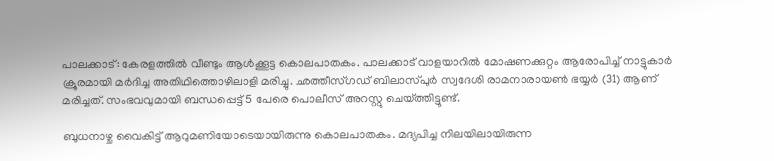പാലക്കാട്: കേരളത്തിൽ വീണ്ടും ആൾക്കൂട്ട കൊലപാതകം. പാലക്കാട് വാളയാറിൽ മോഷണക്കുറ്റം ആരോപിച്ച് നാട്ടുകാർ ക്രൂരമായി മർദിച്ച അതിഥിത്തൊഴിലാളി മരിച്ചു. ഛത്തീസ്ഗഡ് ബിലാസ്പുർ സ്വദേശി രാമനാരായൺ ഭയ്യർ (31) ആണ് മരിച്ചത്. സംഭവവുമായി ബന്ധപ്പെട്ട് 5 പേരെ പൊലീസ് അറസ്റ്റു ചെയ്ത്തിട്ടുണ്ട്.

ബുധനാഴ്ച വൈകിട്ട് ആറുമണിയോടെയായിരുന്നു കൊലപാതകം. മദ്യപിച്ച നിലയിലായിരുന്ന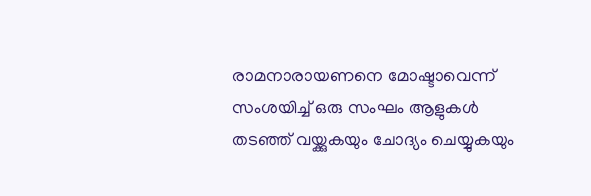രാമനാരായണനെ മോഷ്ടാവെന്ന് സംശയിച്ച് ഒരു സംഘം ആളുകൾ തടഞ്ഞ് വയ്ക്കുകയും ചോദ്യം ചെയ്യുകയും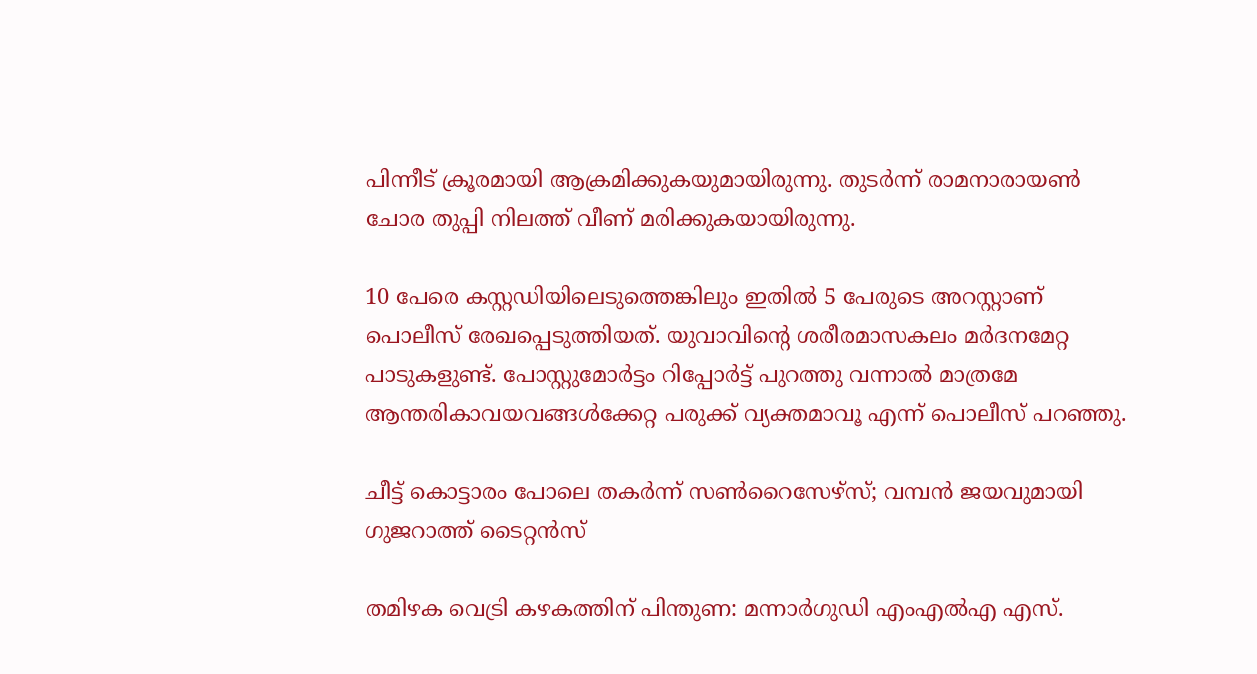പിന്നീട് ക്രൂരമായി ആക്രമിക്കുകയുമായിരുന്നു. തുടർന്ന് രാമനാരായൺ ചോര തുപ്പി നിലത്ത് വീണ് മരിക്കുകയായിരുന്നു.

10 പേരെ കസ്റ്റഡിയിലെടുത്തെങ്കിലും ഇതിൽ 5 പേരുടെ അറസ്റ്റാണ് പൊലീസ് രേഖപ്പെടുത്തിയത്. യുവാവിന്‍റെ ശരീരമാസകലം മർദനമേറ്റ പാടുകളുണ്ട്. പോസ്റ്റുമോർട്ടം റിപ്പോർട്ട് പുറത്തു വന്നാൽ മാത്രമേ ആന്തരികാവയവങ്ങൾക്കേറ്റ പരുക്ക് വ്യക്തമാവൂ എന്ന് പൊലീസ് പറഞ്ഞു.

ചീട്ട് കൊട്ടാരം പോലെ തകർന്ന് സൺറൈസേഴ്‌സ്; വമ്പൻ ജയവുമായി ഗുജറാത്ത് ടൈറ്റൻസ്

തമിഴക വെട്രി കഴകത്തിന് പിന്തുണ: മന്നാർഗുഡി എംഎൽഎ എസ്.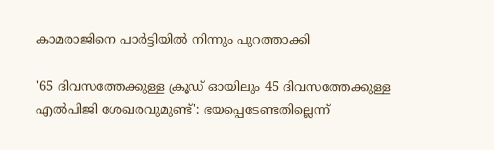കാമരാജിനെ പാർട്ടിയിൽ നിന്നും പുറത്താക്കി

'65 ദിവസത്തേക്കുള്ള ക്രൂഡ് ഓയിലും 45 ദിവസത്തേക്കുള്ള എൽപിജി ശേഖരവുമുണ്ട്': ഭയപ്പെടേണ്ടതില്ലെന്ന്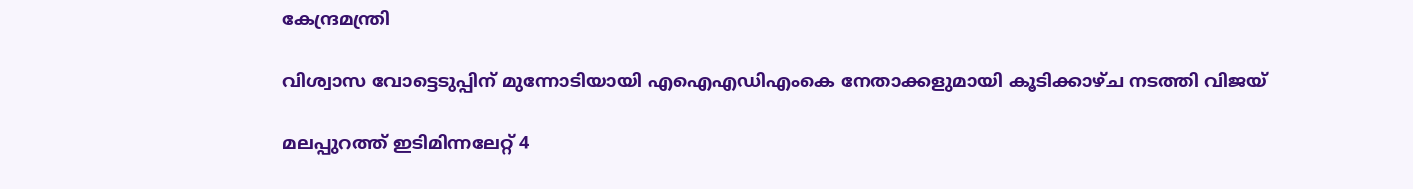കേന്ദ്രമന്ത്രി

വിശ്വാസ വോട്ടെടുപ്പിന് മുന്നോടിയായി എഐഎഡിഎംകെ നേതാക്കളുമായി കൂടിക്കാഴ്ച നടത്തി വിജയ്

മലപ്പുറത്ത് ഇടിമിന്നലേറ്റ് 4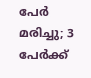പേർ മരിച്ചു; 3 പേർക്ക്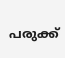പരുക്ക്